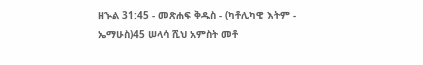ዘኍል 31:45 - መጽሐፍ ቅዱስ - (ካቶሊካዊ እትም - ኤማሁስ)45 ሠላሳ ሺህ አምስት መቶ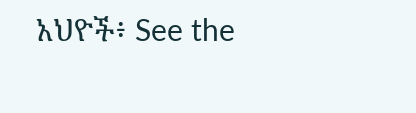አህዮች፥ See the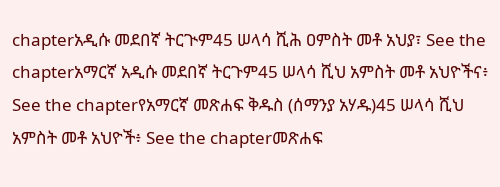chapterአዲሱ መደበኛ ትርጒም45 ሠላሳ ሺሕ ዐምስት መቶ አህያ፣ See the chapterአማርኛ አዲሱ መደበኛ ትርጉም45 ሠላሳ ሺህ አምስት መቶ አህዮችና፥ See the chapterየአማርኛ መጽሐፍ ቅዱስ (ሰማንያ አሃዱ)45 ሠላሳ ሺህ አምስት መቶ አህዮች፥ See the chapterመጽሐፍ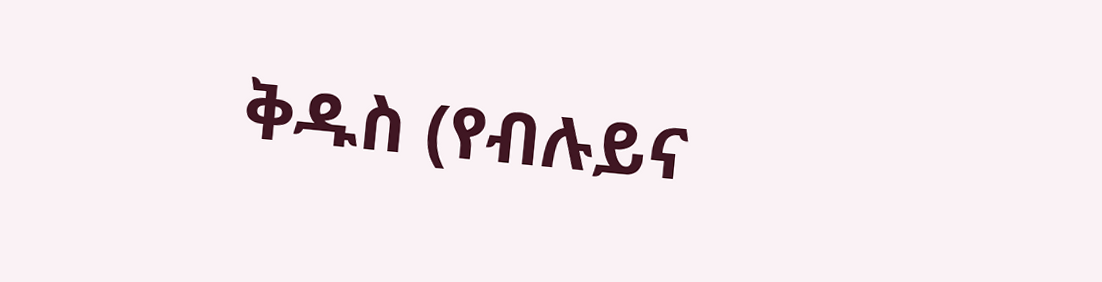ቅዱስ (የብሉይና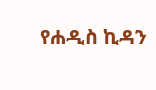የሐዲስ ኪዳን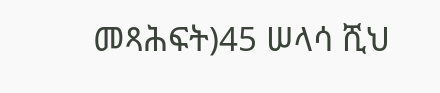መጻሕፍት)45 ሠላሳ ሺህ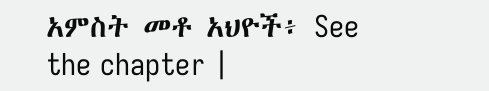አምስት መቶ አህዮች፥ See the chapter |